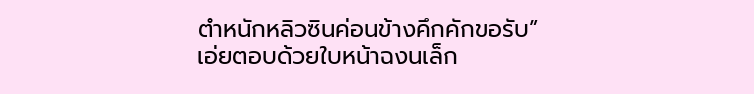ตำหนักหลิวซินค่อนข้างคึกคักขอรับ”
เอ่ยตอบด้วยใบหน้าฉงนเล็ก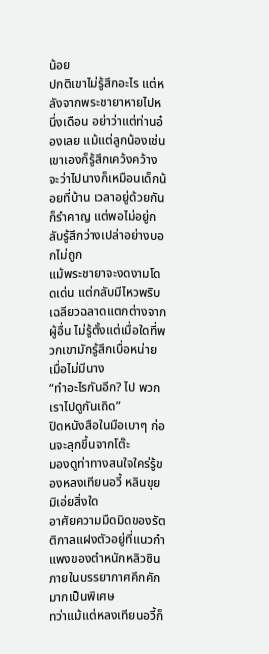น้อย
ปกติเขาไม่รู้สึกอะไร แต่หลังจากพระชายาหายไปหนึ่งเดือน อย่าว่าแต่ท่านอ๋องเลย แม้แต่ลูกน้องเช่นเขาเองก็รู้สึกเคว้งคว้าง
จะว่าไปนางก็เหมือนเด็กน้อยที่บ้าน เวลาอยู่ด้วยกันก็รำคาญ แต่พอไม่อยู่กลับรู้สึกว่างเปล่าอย่างบอกไม่ถูก
แม้พระชายาจะงดงามโดดเด่น แต่กลับมีไหวพริบเฉลียวฉลาดแตกต่างจากผู้อื่น ไม่รู้ตั้งแต่เมื่อใดที่พวกเขามักรู้สึกเบื่อหน่ายเมื่อไม่มีนาง
“ทำอะไรกันอีก? ไป พวกเราไปดูกันเถิด”
ปิดหนังสือในมือเบาๆ ก่อนจะลุกขึ้นจากโต๊ะ
มองดูท่าทางสนใจใคร่รู้ของหลงเทียนอวี้ หลินขุยมิเอ่ยสิ่งใด
อาศัยความมืดมิดของรัตติกาลแฝงตัวอยู่ที่แนวกำแพงของตำหนักหลิวซิน
ภายในบรรยากาศคึกคักมากเป็นพิเศษ
ทว่าแม้แต่หลงเทียนอวี้ก็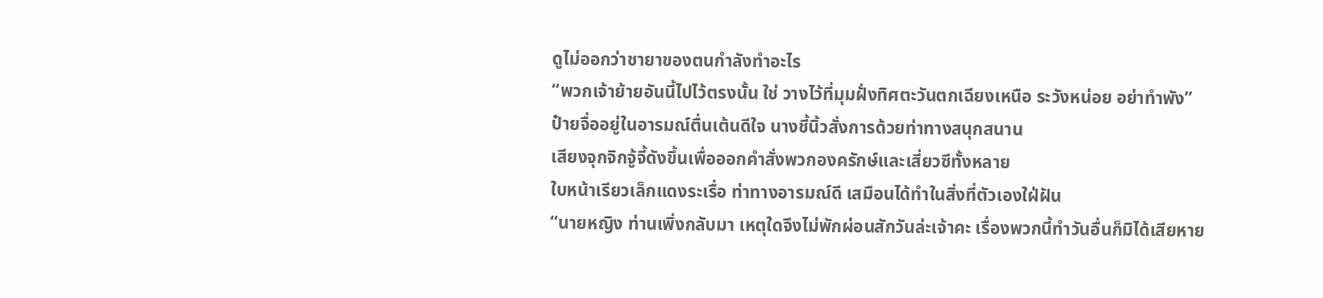ดูไม่ออกว่าชายาของตนกำลังทำอะไร
“พวกเจ้าย้ายอันนี้ไปไว้ตรงนั้น ใช่ วางไว้ที่มุมฝั่งทิศตะวันตกเฉียงเหนือ ระวังหน่อย อย่าทำพัง”
ป๋ายจื่ออยู่ในอารมณ์ตื่นเต้นดีใจ นางชี้นิ้วสั่งการด้วยท่าทางสนุกสนาน
เสียงจุกจิกจู้จี้ดังขึ้นเพื่อออกคำสั่งพวกองครักษ์และเสี่ยวซีทั้งหลาย
ใบหน้าเรียวเล็กแดงระเรื่อ ท่าทางอารมณ์ดี เสมือนได้ทำในสิ่งที่ตัวเองใฝ่ฝัน
“นายหญิง ท่านเพิ่งกลับมา เหตุใดจึงไม่พักผ่อนสักวันล่ะเจ้าคะ เรื่องพวกนี้ทำวันอื่นก็มิได้เสียหาย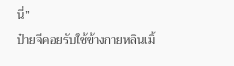นี่”
ป๋ายจีคอยรับใช้ข้างกายหลินเมิ้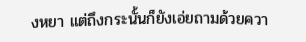งหยา แต่ถึงกระนั้นก็ยังเอ่ยถามด้วยควา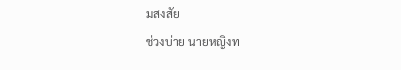มสงสัย
ช่วงบ่าย นายหญิงท